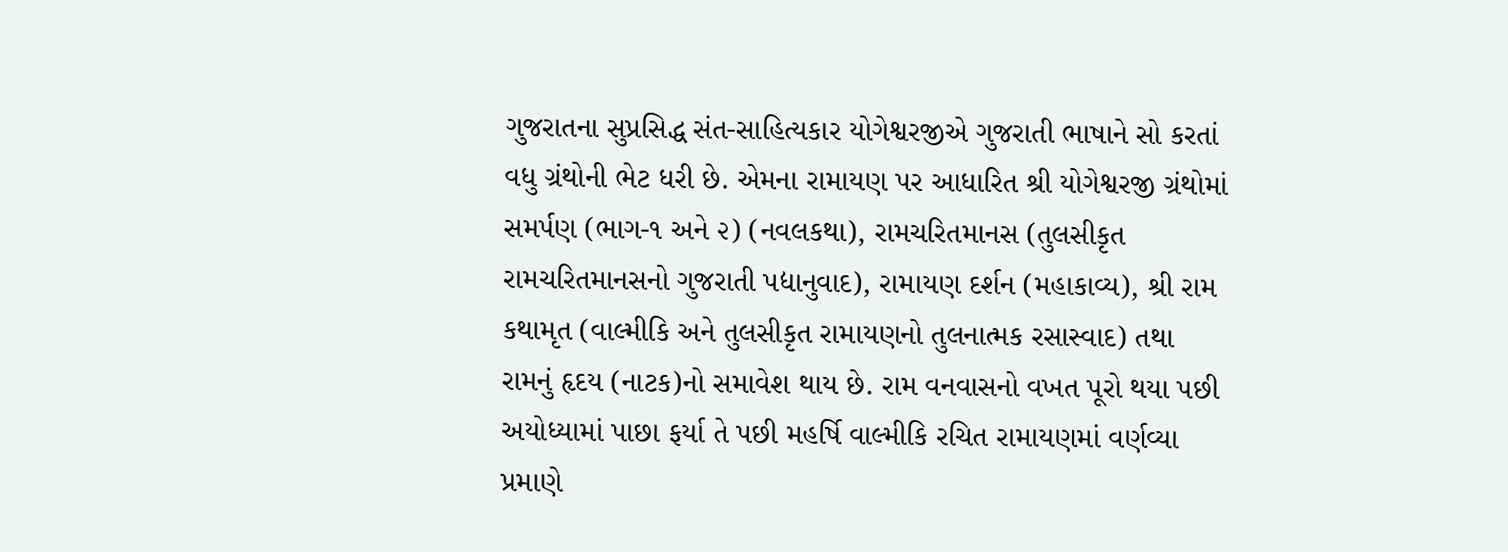ગુજરાતના સુપ્રસિદ્ધ સંત-સાહિત્યકાર યોગેશ્વરજીએ ગુજરાતી ભાષાને સો કરતાં વધુ ગ્રંથોની ભેટ ધરી છે. એમના રામાયણ પર આધારિત શ્રી યોગેશ્વરજી ગ્રંથોમાં સમર્પણ (ભાગ-૧ અને ૨) (નવલકથા), રામચરિતમાનસ (તુલસીકૃત રામચરિતમાનસનો ગુજરાતી પદ્યાનુવાદ), રામાયણ દર્શન (મહાકાવ્ય), શ્રી રામ કથામૃત (વાલ્મીકિ અને તુલસીકૃત રામાયણનો તુલનાત્મક રસાસ્વાદ) તથા રામનું હૃદય (નાટક)નો સમાવેશ થાય છે. રામ વનવાસનો વખત પૂરો થયા પછી અયોધ્યામાં પાછા ફર્યા તે પછી મહર્ષિ વાલ્મીકિ રચિત રામાયણમાં વર્ણવ્યા પ્રમાણે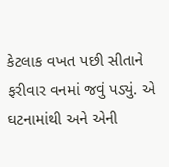કેટલાક વખત પછી સીતાને ફરીવાર વનમાં જવું પડ્યું. એ ઘટનામાંથી અને એની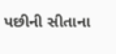પછીની સીતાના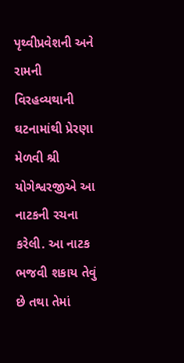પૃથ્વીપ્રવેશની અને રામની વિરહવ્યથાની ઘટનામાંથી પ્રેરણા મેળવી શ્રી યોગેશ્વરજીએ આ નાટકની રચના કરેલી. આ નાટક ભજવી શકાય તેવું છે તથા તેમાં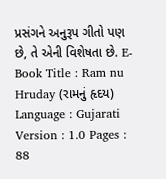પ્રસંગને અનુરૂપ ગીતો પણ છે, તે એની વિશેષતા છે. E-Book Title : Ram nu Hruday (રામનું હૃદય) Language : Gujarati Version : 1.0 Pages : 88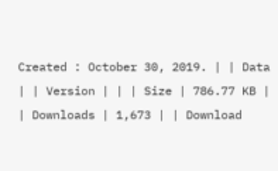Created : October 30, 2019. | | Data | | Version | | | Size | 786.77 KB | | Downloads | 1,673 | | Download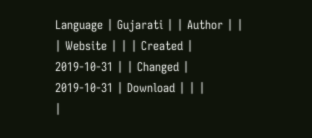Language | Gujarati | | Author | | | Website | | | Created | 2019-10-31 | | Changed | 2019-10-31 | Download | | |
|